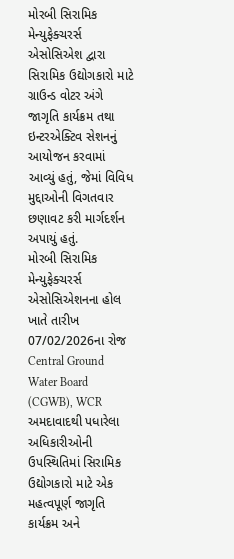મોરબી સિરામિક મેન્યુફેક્ચરર્સ એસોસિએશ દ્વારા સિરામિક ઉદ્યોગકારો માટે ગ્રાઉન્ડ વોટર અંગે જાગૃતિ કાર્યક્રમ તથા ઇન્ટરએક્ટિવ સેશનનું આયોજન કરવામાં આવ્યું હતું, જેમાં વિવિધ મુદ્દાઓની વિગતવાર છણાવટ કરી માર્ગદર્શન અપાયું હતું.
મોરબી સિરામિક મેન્યુફેક્ચરર્સ એસોસિએશનના હોલ ખાતે તારીખ 07/02/2026ના રોજ Central Ground Water Board (CGWB), WCR અમદાવાદથી પધારેલા અધિકારીઓની ઉપસ્થિતિમાં સિરામિક ઉદ્યોગકારો માટે એક મહત્વપૂર્ણ જાગૃતિ કાર્યક્રમ અને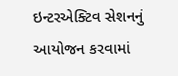ઇન્ટરએક્ટિવ સેશનનું આયોજન કરવામાં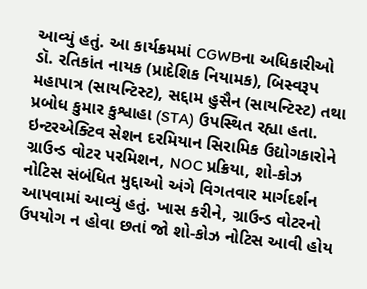આવ્યું હતું. આ કાર્યક્રમમાં CGWBના અધિકારીઓ ડૉ. રતિકાંત નાયક (પ્રાદેશિક નિયામક), બિસ્વરૂપ મહાપાત્ર (સાયન્ટિસ્ટ), સદ્દામ હુસૈન (સાયન્ટિસ્ટ) તથા પ્રબોધ કુમાર કુશ્વાહા (STA) ઉપસ્થિત રહ્યા હતા. ઇન્ટરએક્ટિવ સેશન દરમિયાન સિરામિક ઉદ્યોગકારોને ગ્રાઉન્ડ વોટર પરમિશન, NOC પ્રક્રિયા, શો-કોઝ નોટિસ સંબંધિત મુદ્દાઓ અંગે વિગતવાર માર્ગદર્શન આપવામાં આવ્યું હતું. ખાસ કરીને, ગ્રાઉન્ડ વોટરનો ઉપયોગ ન હોવા છતાં જો શો-કોઝ નોટિસ આવી હોય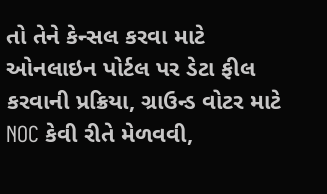તો તેને કેન્સલ કરવા માટે ઓનલાઇન પોર્ટલ પર ડેટા ફીલ કરવાની પ્રક્રિયા, ગ્રાઉન્ડ વોટર માટે NOC કેવી રીતે મેળવવી,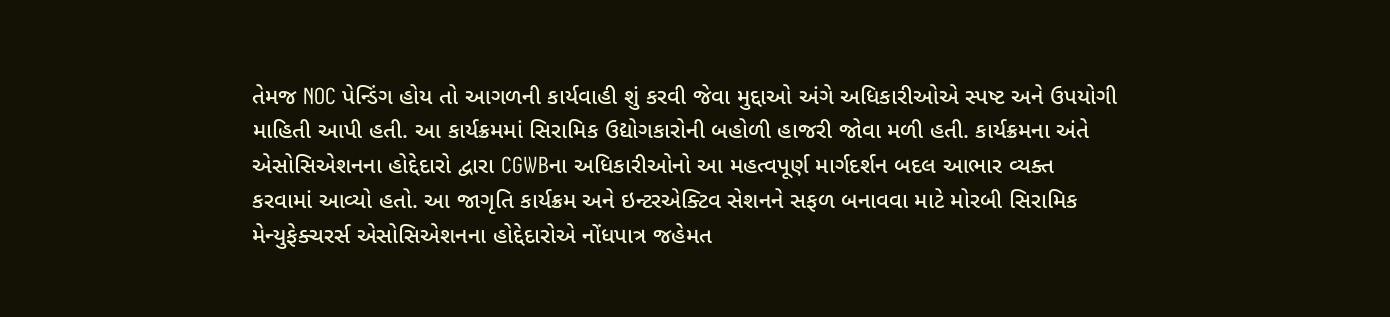તેમજ NOC પેન્ડિંગ હોય તો આગળની કાર્યવાહી શું કરવી જેવા મુદ્દાઓ અંગે અધિકારીઓએ સ્પષ્ટ અને ઉપયોગી માહિતી આપી હતી. આ કાર્યક્રમમાં સિરામિક ઉદ્યોગકારોની બહોળી હાજરી જોવા મળી હતી. કાર્યક્રમના અંતે એસોસિએશનના હોદ્દેદારો દ્વારા CGWBના અધિકારીઓનો આ મહત્વપૂર્ણ માર્ગદર્શન બદલ આભાર વ્યક્ત કરવામાં આવ્યો હતો. આ જાગૃતિ કાર્યક્રમ અને ઇન્ટરએક્ટિવ સેશનને સફળ બનાવવા માટે મોરબી સિરામિક મેન્યુફેક્ચરર્સ એસોસિએશનના હોદ્દેદારોએ નોંધપાત્ર જહેમત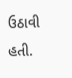ઉઠાવી હતી.